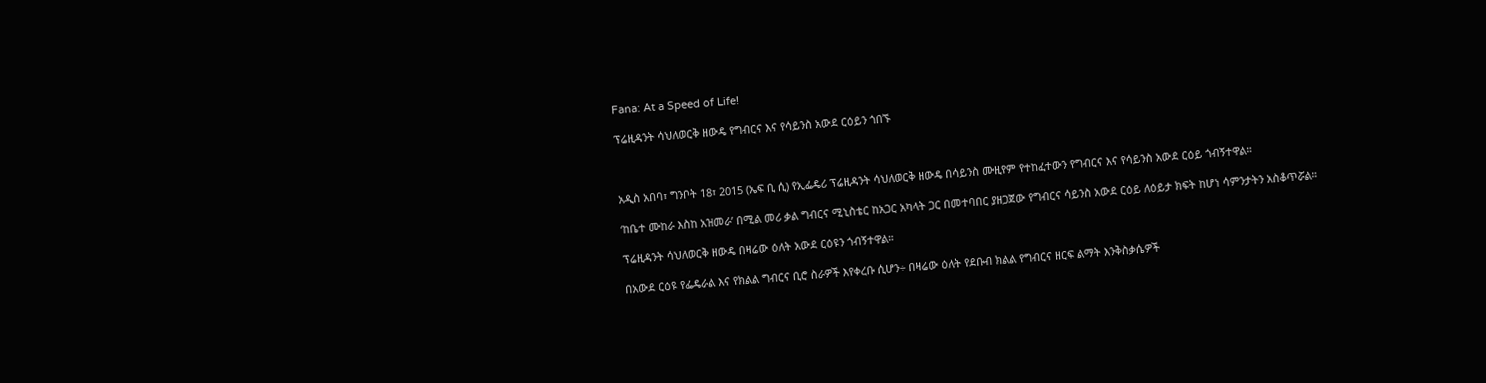Fana: At a Speed of Life!

ፕሬዚዳንት ሳህለወርቅ ዘውዴ የግብርና እና የሳይንስ አውደ ርዕይን ጎበኙ



አዲስ አበባ፣ ግንቦት 18፣ 2015 (ኤፍ ቢ ሲ) የኢፌዴሪ ፕሬዚዳንት ሳህለወርቅ ዘውዴ በሳይንስ ሙዚየም የተከፈተውን የግብርና እና የሳይንስ አውደ ርዕይ ጎብኝተዋል።

‘ከቤተ ሙከራ እስከ አዝመራ’ በሚል መሪ ቃል ግብርና ሚኒስቴር ከአጋር አካላት ጋር በመተባበር ያዘጋጀው የግብርና ሳይንስ አውደ ርዕይ ለዕይታ ክፍት ከሆነ ሳምንታትን አስቆጥሯል።

ፕሬዚዳንት ሳህለወርቅ ዘውዴ በዛሬው ዕለት አውደ ርዕዩን ጎብኝተዋል።

በአውደ ርዕዩ የፌዴራል እና የክልል ግብርና ቢሮ ስራዎች እየቀረቡ ሲሆን÷ በዛሬው ዕለት የደቡብ ክልል የግብርና ዘርፍ ልማት እንቅስቃሴዎች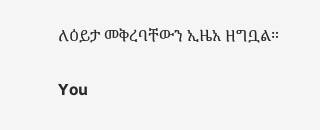ለዕይታ መቅረባቸውን ኢዜአ ዘግቧል።

You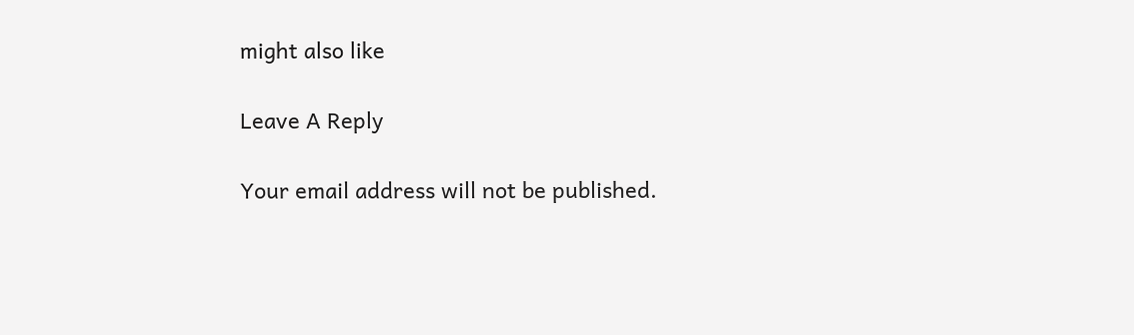might also like

Leave A Reply

Your email address will not be published.